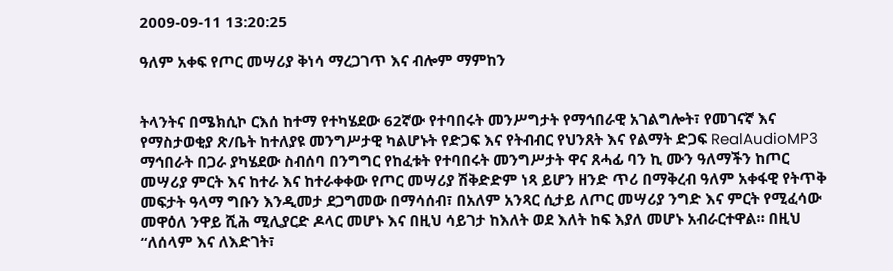2009-09-11 13:20:25

ዓለም አቀፍ የጦር መሣሪያ ቅነሳ ማረጋገጥ እና ብሎም ማምከን


ትላንትና በሜክሲኮ ርእሰ ከተማ የተካሄደው 62ኛው የተባበሩት መንሥግታት የማኅበራዊ አገልግሎት፣ የመገናኛ እና የማስታወቂያ ጽ/ቤት ከተለያዩ መንግሥታዊ ካልሆኑት የድጋፍ እና የትብብር የህንጸት እና የልማት ድጋፍ RealAudioMP3 ማኅበራት በጋራ ያካሄደው ስብሰባ በንግግር የከፈቱት የተባበሩት መንግሥታት ዋና ጸሓፊ ባን ኪ ሙን ዓለማችን ከጦር መሣሪያ ምርት እና ከተራ እና ከተራቀቀው የጦር መሣሪያ ሽቅድድም ነጻ ይሆን ዘንድ ጥሪ በማቅረብ ዓለም አቀፋዊ የትጥቅ መፍታት ዓላማ ግቡን እንዲመታ ደጋግመው በማሳሰብ፣ በአለም አንጻር ሲታይ ለጦር መሣሪያ ንግድ እና ምርት የሚፈሳው መዋዕለ ንዋይ ሺሕ ሚሊያርድ ዶላር መሆኑ እና በዚህ ሳይገታ ከእለት ወደ እለት ከፍ እያለ መሆኑ አብራርተዋል። በዚህ “ለሰላም እና ለእድገት፣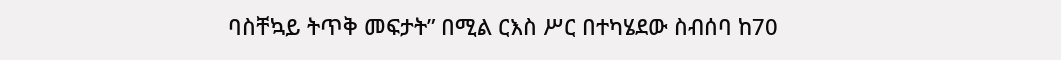ባስቸኳይ ትጥቅ መፍታት” በሚል ርእስ ሥር በተካሄደው ስብሰባ ከ70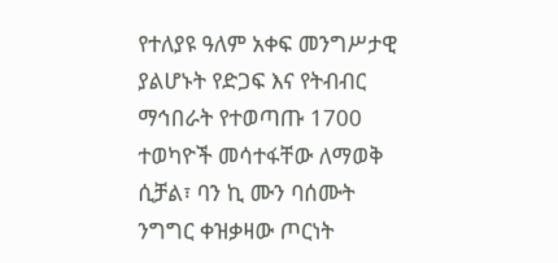የተለያዩ ዓለም አቀፍ መንግሥታዊ ያልሆኑት የድጋፍ እና የትብብር ማኅበራት የተወጣጡ 1700 ተወካዮች መሳተፋቸው ለማወቅ ሲቻል፣ ባን ኪ ሙን ባሰሙት ንግግር ቀዝቃዛው ጦርነት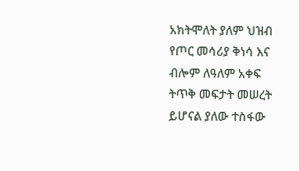አክትሞለት ያለም ህዝብ የጦር መሳሪያ ቅነሳ እና ብሎም ለዓለም አቀፍ ትጥቅ መፍታት መሠረት ይሆናል ያለው ተስፋው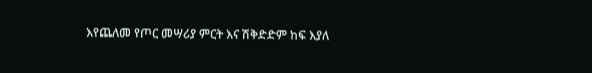እየጨለመ የጦር መሣሪያ ምርት እና ሽቅድድም ከፍ እያለ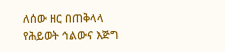ለሰው ዘር በጠቅላላ የሕይወት ኅልውና እጅግ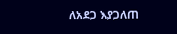ለአደጋ እያጋለጠ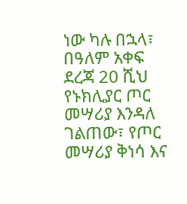ነው ካሉ በኋላ፣ በዓለም አቀፍ ደረጃ 20 ሺህ የኑክሊያር ጦር መሣሪያ እንዳለ ገልጠው፣ የጦር መሣሪያ ቅነሳ እና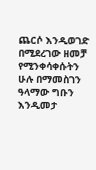ጨርሶ እንዲወገድ በሚደረገው ዘመቻ የሚንቀሳቀሱትን ሁሉ በማመስገን ዓላማው ግቡን እንዲመታ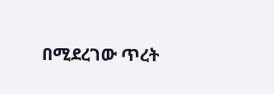በሚደረገው ጥረት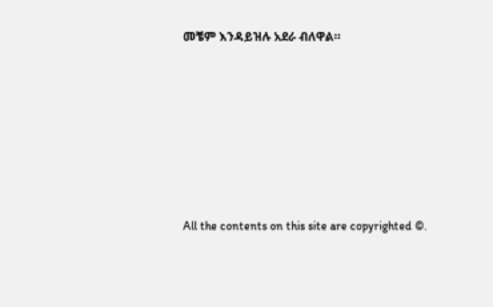መቼም እንዳይዝሉ አደራ ብለዋል።








All the contents on this site are copyrighted ©.